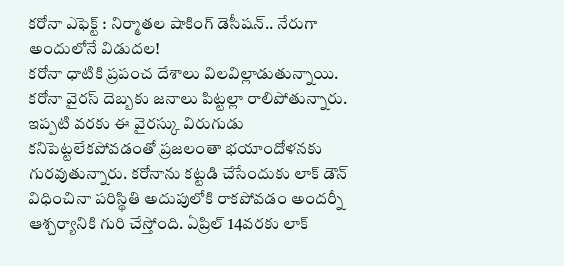కరోనా ఎఫెక్ట్ : నిర్మాతల షాకింగ్ డెసీషన్.. నేరుగా అందులోనే విడుదల!
కరోనా ధాటికి ప్రపంచ దేశాలు విలవిల్లాడుతున్నాయి. కరోనా వైరస్ దెబ్బకు జనాలు పిట్టల్లా రాలిపోతున్నారు. ఇప్పటి వరకు ఈ వైరస్కు విరుగుడు కనిపెట్టలేకపోవడంతో ప్రజలంతా భయాందోళనకు గురవుతున్నారు. కరోనాను కట్టడి చేసేందుకు లాక్ డౌన్ విధించినా పరిస్థితి అదుపులోకి రాకపోవడం అందర్నీ ఆశ్చర్యానికి గురి చేస్తోంది. ఏప్రిల్ 14వరకు లాక్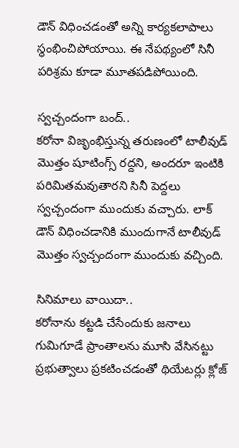డౌన్ విధించడంతో అన్ని కార్యకలాపాలు స్థంభించిపోయాయి. ఈ నేపథ్యంలో సినీ పరిశ్రమ కూడా మూతపడిపోయింది.

స్వచ్చందంగా బంద్..
కరోనా విజృంభిస్తున్న తరుణంలో టాలీవుడ్ మొత్తం షూటింగ్స్ రద్దని, అందరూ ఇంటికి పరిమితమవుతారని సినీ పెద్దలు స్వచ్చందంగా ముందుకు వచ్చారు. లాక్ డౌన్ విధించడానికి ముందుగానే టాలీవుడ్ మొత్తం స్వచ్చందంగా ముందుకు వచ్చింది.

సినిమాలు వాయిదా..
కరోనాను కట్టడి చేసేందుకు జనాలు గుమిగూడే ప్రాంతాలను మూసి వేసినట్టు ప్రభుత్వాలు ప్రకటించడంతో థియేటర్లు క్లోజ్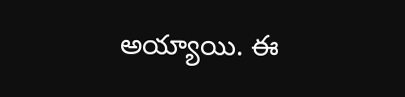అయ్యాయి. ఈ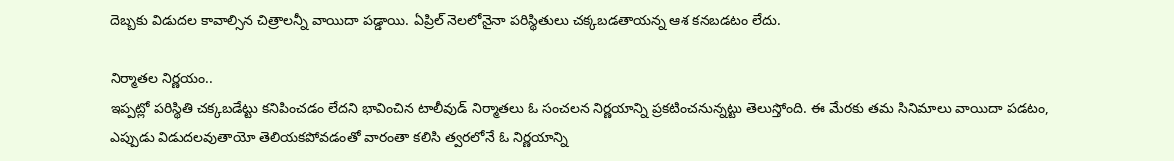దెబ్బకు విడుదల కావాల్సిన చిత్రాలన్నీ వాయిదా పడ్డాయి. ఏప్రిల్ నెలలోనైనా పరిస్థితులు చక్కబడతాయన్న ఆశ కనబడటం లేదు.

నిర్మాతల నిర్ణయం..
ఇప్పట్లో పరిస్థితి చక్కబడేట్టు కనిపించడం లేదని భావించిన టాలీవుడ్ నిర్మాతలు ఓ సంచలన నిర్ణయాన్ని ప్రకటించనున్నట్టు తెలుస్తోంది. ఈ మేరకు తమ సినిమాలు వాయిదా పడటం, ఎప్పుడు విడుదలవుతాయో తెలియకపోవడంతో వారంతా కలిసి త్వరలోనే ఓ నిర్ణయాన్ని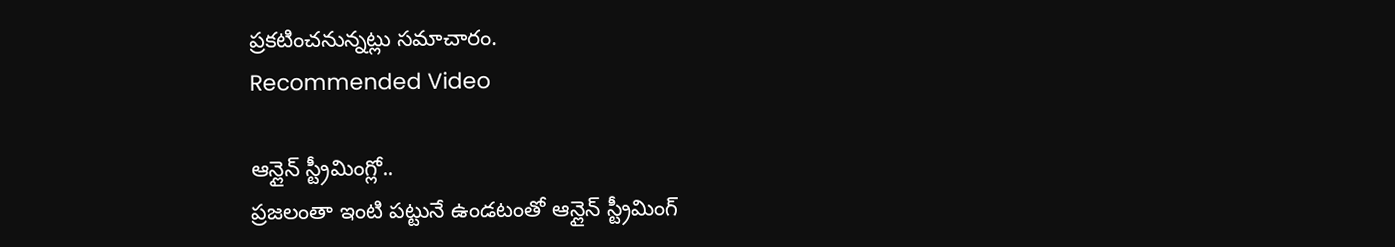ప్రకటించనున్నట్లు సమాచారం.
Recommended Video

ఆన్లైన్ స్ట్రీమింగ్లో..
ప్రజలంతా ఇంటి పట్టునే ఉండటంతో ఆన్లైన్ స్ట్రీమింగ్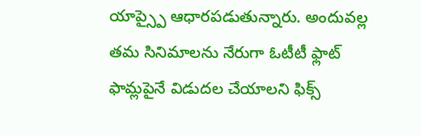యాప్స్పై ఆధారపడుతున్నారు. అందువల్ల తమ సినిమాలను నేరుగా ఓటీటీ ఫ్లాట్ ఫామ్లపైనే విడుదల చేయాలని ఫిక్స్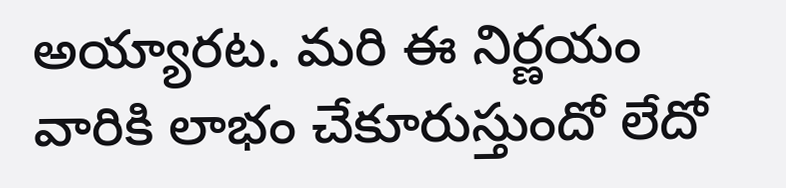అయ్యారట. మరి ఈ నిర్ణయం వారికి లాభం చేకూరుస్తుందో లేదో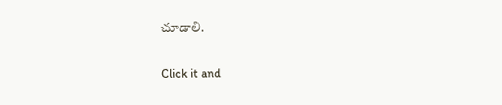చూడాలి.


Click it and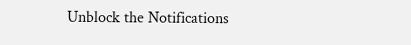Unblock the Notifications